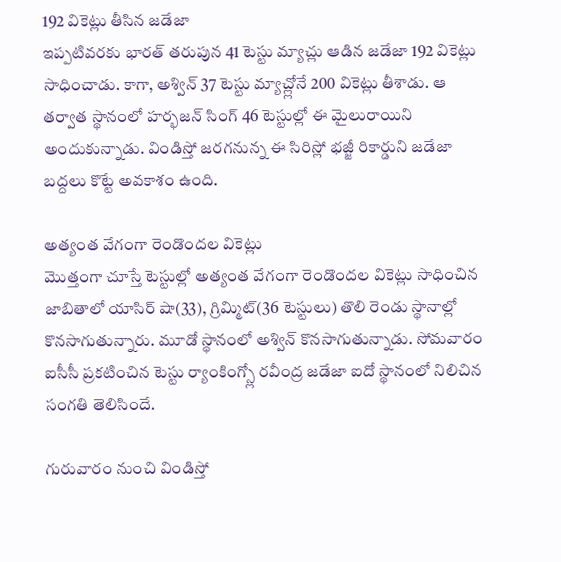192 వికెట్లు తీసిన జడేజా
ఇప్పటివరకు భారత్ తరుపున 41 టెస్టు మ్యాచ్లు ఆడిన జడేజా 192 వికెట్లు సాధించాడు. కాగా, అశ్విన్ 37 టెస్టు మ్యాచ్ల్లోనే 200 వికెట్లు తీశాడు. ఆ తర్వాత స్థానంలో హర్భజన్ సింగ్ 46 టెస్టుల్లో ఈ మైలురాయిని అందుకున్నాడు. విండిస్తో జరగనున్న ఈ సిరిస్లో భజ్జీ రికార్డుని జడేజా బద్దలు కొట్టే అవకాశం ఉంది.

అత్యంత వేగంగా రెండొందల వికెట్లు
మొత్తంగా చూస్తే టెస్టుల్లో అత్యంత వేగంగా రెండొందల వికెట్లు సాధించిన జాబితాలో యాసిర్ షా(33), గ్రిమ్మిట్(36 టెస్టులు) తొలి రెండు స్థానాల్లో కొనసాగుతున్నారు. మూడో స్థానంలో అశ్విన్ కొనసాగుతున్నాడు. సోమవారం ఐసీసీ ప్రకటించిన టెస్టు ర్యాంకింగ్స్లో రవీంద్ర జడేజా ఐదో స్థానంలో నిలిచిన సంగతి తెలిసిందే.

గురువారం నుంచి విండిస్తో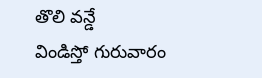తొలి వన్డే
విండిస్తో గురువారం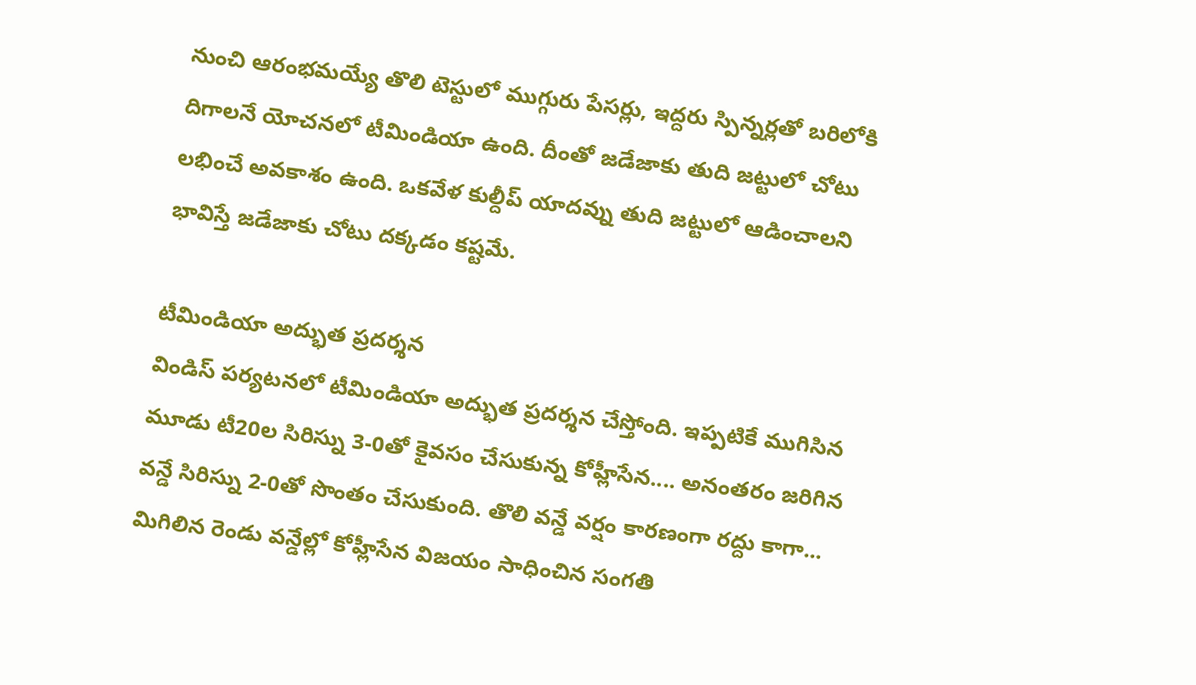నుంచి ఆరంభమయ్యే తొలి టెస్టులో ముగ్గురు పేసర్లు, ఇద్దరు స్పిన్నర్లతో బరిలోకి దిగాలనే యోచనలో టీమిండియా ఉంది. దీంతో జడేజాకు తుది జట్టులో చోటు లభించే అవకాశం ఉంది. ఒకవేళ కుల్దీప్ యాదవ్ను తుది జట్టులో ఆడించాలని భావిస్తే జడేజాకు చోటు దక్కడం కష్టమే.

టీమిండియా అద్భుత ప్రదర్శన
విండిస్ పర్యటనలో టీమిండియా అద్భుత ప్రదర్శన చేస్తోంది. ఇప్పటికే ముగిసిన మూడు టీ20ల సిరిస్ను 3-0తో కైవసం చేసుకున్న కోహ్లీసేన.... అనంతరం జరిగిన వన్డే సిరిస్ను 2-0తో సొంతం చేసుకుంది. తొలి వన్డే వర్షం కారణంగా రద్దు కాగా... మిగిలిన రెండు వన్డేల్లో కోహ్లీసేన విజయం సాధించిన సంగతి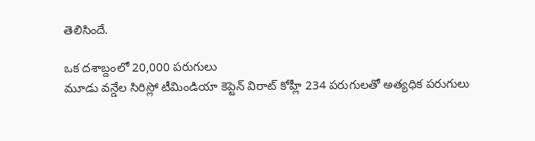తెలిసిందే.

ఒక దశాబ్దంలో 20,000 పరుగులు
మూడు వన్డేల సిరిస్లో టీమిండియా కెప్టెన్ విరాట్ కోహ్లీ 234 పరుగులతో అత్యధిక పరుగులు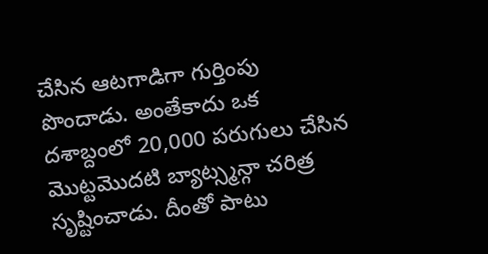చేసిన ఆటగాడిగా గుర్తింపు పొందాడు. అంతేకాదు ఒక దశాబ్దంలో 20,000 పరుగులు చేసిన మొట్టమొదటి బ్యాట్స్మన్గా చరిత్ర సృష్టించాడు. దీంతో పాటు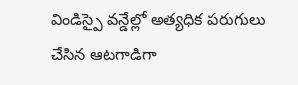విండిస్పై వన్డేల్లో అత్యధిక పరుగులు చేసిన ఆటగాడిగా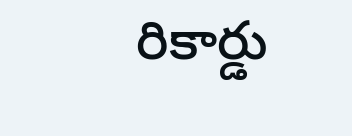రికార్డు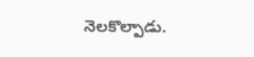నెలకొల్పాడు.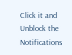Click it and Unblock the Notifications